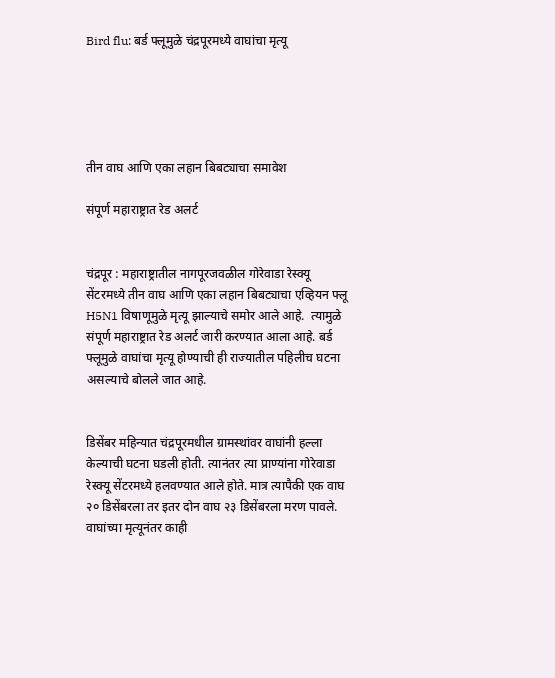Bird flu: बर्ड फ्लूमुळे चंद्रपूरमध्ये वाघांचा मृत्यू





तीन वाघ आणि एका लहान बिबट्याचा समावेश

संपूर्ण महाराष्ट्रात रेड अलर्ट


चंद्रपूर : महाराष्ट्रातील नागपूरजवळील गोरेवाडा रेस्क्यू सेंटरमध्ये तीन वाघ आणि एका लहान बिबट्याचा एव्हियन फ्लू H5N1 विषाणूमुळे मृत्यू झाल्याचे समोर आले आहे.  त्यामुळे संपूर्ण महाराष्ट्रात रेड अलर्ट जारी करण्यात आला आहे. बर्ड फ्लूमुळे वाघांचा मृत्यू होण्याची ही राज्यातील पहिलीच घटना असल्याचे बोलले जात आहे.


डिसेंबर महिन्यात चंद्रपूरमधील ग्रामस्थांवर वाघांनी हल्ला केल्याची घटना घडली होती. त्यानंतर त्या प्राण्यांना गोरेवाडा रेस्क्यू सेंटरमध्ये हलवण्यात आले होते. मात्र त्यापैकी एक वाघ २० डिसेंबरला तर इतर दोन वाघ २३ डिसेंबरला मरण पावले. वाघांच्या मृत्यूनंतर काही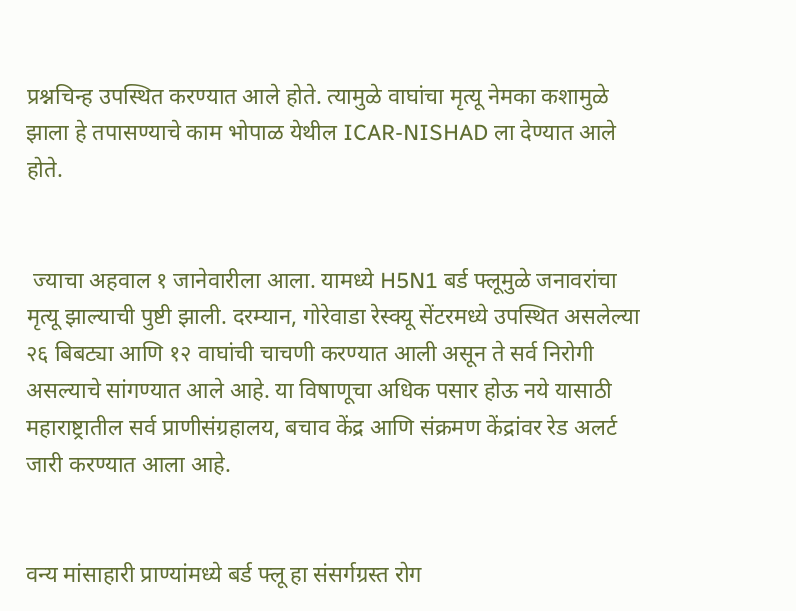प्रश्नचिन्ह उपस्थित करण्यात आले होते. त्यामुळे वाघांचा मृत्यू नेमका कशामुळे झाला हे तपासण्याचे काम भोपाळ येथील ICAR-NISHAD ला देण्यात आले होते.


 ज्याचा अहवाल १ जानेवारीला आला. यामध्ये H5N1 बर्ड फ्लूमुळे जनावरांचा मृत्यू झाल्याची पुष्टी झाली. दरम्यान, गोरेवाडा रेस्क्यू सेंटरमध्ये उपस्थित असलेल्या २६ बिबट्या आणि १२ वाघांची चाचणी करण्यात आली असून ते सर्व निरोगी असल्याचे सांगण्यात आले आहे. या विषाणूचा अधिक पसार होऊ नये यासाठी महाराष्ट्रातील सर्व प्राणीसंग्रहालय, बचाव केंद्र आणि संक्रमण केंद्रांवर रेड अलर्ट जारी करण्यात आला आहे.


वन्य मांसाहारी प्राण्यांमध्ये बर्ड फ्लू हा संसर्गग्रस्त रोग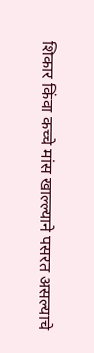शिकार किंवा कच्चे मांस खाल्ल्याने पसरत असल्याचे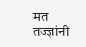मत तज्ज्ञांनी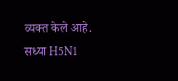व्यक्त केले आहे. सध्या H5N1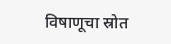विषाणूचा स्रोत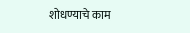शोधण्याचे काम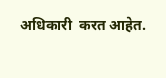अधिकारी  करत आहेत.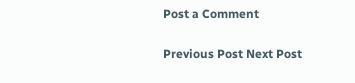Post a Comment

Previous Post Next Post